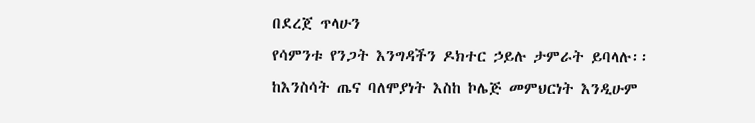በደረጀ ጥላሁን
የሳምንቱ የንጋት እንግዳችን ዶክተር ኃይሉ ታምራት ይባላሉ፡፡ ከእንስሳት ጤና ባለሞያነት እስከ ኮሌጅ መምህርነት እንዲሁም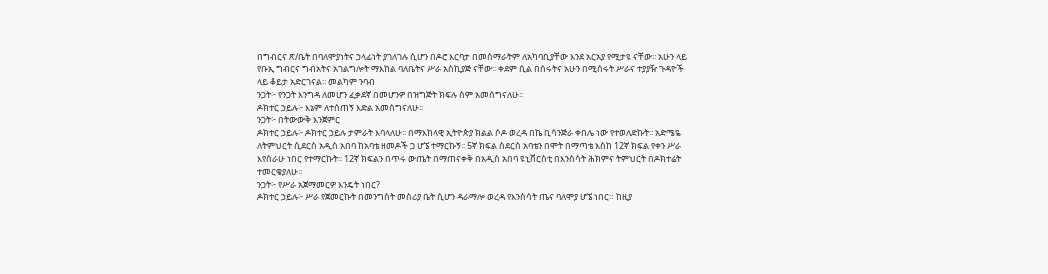በግብርና ጽ/ቤት በባለሞያነትና ኃላፊነት ያገለገሉ ሲሆን በዶሮ እርባታ በመሰማራትም ለአካባቢያቸው እንደ አርአያ የሚታዩ ናቸው፡፡ አሁን ላይ የቡኢ ግብርና ግብአትና አገልግሎት ማእከል ባለቤትና ሥራ አስኪያጅ ናቸው፡፡ ቀደም ሲል በሰሩትና አሁን በሚሰሩት ሥራና ተያያዥ ጉዳዮች ላይ ቆይታ አድርገናል፡፡ መልካም ንባብ
ንጋት፦ የንጋት እንግዳ ለመሆን ፈቃደኛ በመሆንዎ በዝግጅት ክፍሉ ስም አመሰግናለሁ፡፡
ዶክተር ኃይሉ፦ እኔም ለተሰጠኝ እድል አመሰግናለሁ፡፡
ንጋት፦ በትውውቅ እንጀምር
ዶክተር ኃይሉ፦ ዶክተር ኃይሉ ታምራት እባላለሁ፡፡ በማእከላዊ ኢትዮጵያ ክልል ሶዶ ወረዳ በኬ ቢሳንጅራ ቀበሌ ነው የተወለድኩት፡፡ አድሜዬ ለትምህርት ሲደርስ አዲስ አበባ ከአባቴ ዘመዶች ጋ ሆኜ ተማርኩኝ፡፡ 5ኛ ክፍል ስደርስ አባቴን በሞት በማጣቴ እስከ 12ኛ ክፍል የቀን ሥራ እየሰራሁ ነበር የተማርኩት፡፡ 12ኛ ክፍልን በጥሩ ውጤት በማጠናቀቅ በአዲስ አበባ ዩኒቨርስቲ በእንስሳት ሕክምና ትምህርት በዶክተሬት ተመርቄያለሁ፡፡
ንጋት፦ የሥራ አጀማመርዎ እንዴት ነበር?
ዶክተር ኃይሉ፦ ሥራ የጀመርኩት በመንግስት መስሪያ ቤት ሲሆን ዳራማሎ ወረዳ የእንስሳት ጤና ባለሞያ ሆኜ ነበር። ከዚያ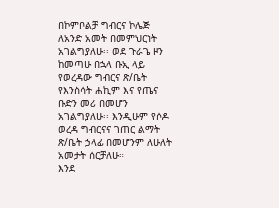በኮምቦልቻ ግብርና ኮሌጅ ለአንድ አመት በመምህርነት አገልግያለሁ፡፡ ወደ ጉራጌ ዞን ከመጣሁ በኋላ ቡኢ ላይ የወረዳው ግብርና ጽ/ቤት የእንስሳት ሐኪም እና የጤና ቡድን መሪ በመሆን አገልግያለሁ፡፡ እንዲሁም የሶዶ ወረዳ ግብርናና ገጠር ልማት ጽ/ቤት ኃላፊ በመሆንም ለሁለት አመታት ሰርቻለሁ።
እንደ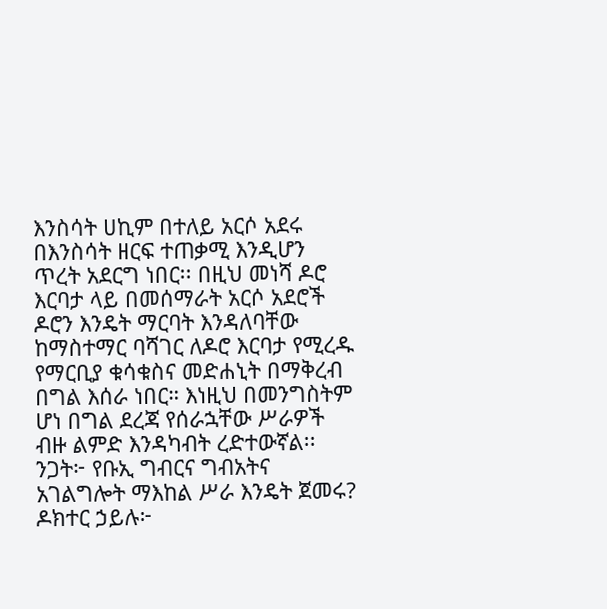እንስሳት ሀኪም በተለይ አርሶ አደሩ በእንስሳት ዘርፍ ተጠቃሚ እንዲሆን ጥረት አደርግ ነበር፡፡ በዚህ መነሻ ዶሮ እርባታ ላይ በመሰማራት አርሶ አደሮች ዶሮን እንዴት ማርባት እንዳለባቸው ከማስተማር ባሻገር ለዶሮ እርባታ የሚረዱ የማርቢያ ቁሳቁስና መድሐኒት በማቅረብ በግል እሰራ ነበር። እነዚህ በመንግስትም ሆነ በግል ደረጃ የሰራኋቸው ሥራዎች ብዙ ልምድ እንዳካብት ረድተውኛል፡፡
ንጋት፦ የቡኢ ግብርና ግብአትና አገልግሎት ማእከል ሥራ እንዴት ጀመሩ?
ዶክተር ኃይሉ፦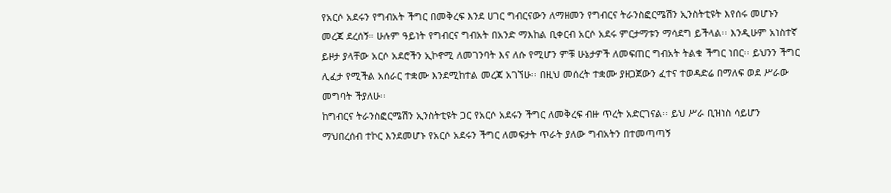የአርሶ አደሩን የግብአት ችግር በመቅረፍ እንደ ሀገር ግብርናውን ለማዘመን የግብርና ትራንስፎርሜሽን ኢንስትቲዩት እየሰሩ መሆኑን መረጃ ደረሰኝ። ሁሉም ዓይነት የግብርና ግብአት በአንድ ማእከል ቢቀርብ አርሶ አደሩ ምርታማቱን ማሳደግ ይችላል፡፡ እንዲሁም አነስተኛ ይዞታ ያላቸው አርሶ አደሮችን ኢኮኖሚ ለመገንባት እና ለሱ የሚሆን ምቹ ሁኔታዎች ለመፍጠር ግብአት ትልቁ ችግር ነበር፡፡ ይህንን ችግር ሊፈታ የሚችል አሰራር ተቋሙ እንደሚከተል መረጃ አገኘሁ፡፡ በዚህ መሰረት ተቋሙ ያዘጋጀውን ፈተና ተወዳድሬ በማለፍ ወደ ሥራው መግባት ችያለሁ፡፡
ከግብርና ትራንስፎርሜሽን ኢንስትቲዩት ጋር የአርሶ አደሩን ችግር ለመቅረፍ ብዙ ጥረት አድርገናል፡፡ ይህ ሥራ ቢዝነስ ሳይሆን ማህበረሰብ ተኮር እንደመሆኑ የአርሶ አደሩን ችግር ለመፍታት ጥራት ያለው ግብአትን በተመጣጣኝ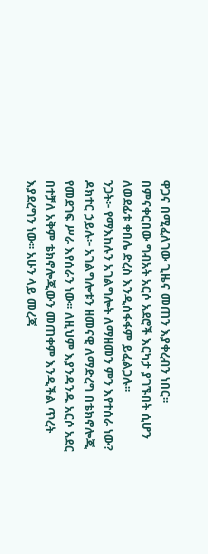ዋጋና በሚፈለገው ጊዜና መጠን እያቀረብን ነበር፡፡ በምናቀርበው ግብአት አርሶ አደሮች እርካታ ያገኙበት ሲሆን ለወደፊቱ ቀበሌ ድረስ እንዲሰፋፋም ይፈልጋሉ፡፡
ንጋት፦ የማእከሉን አገልግሎት ለማዘመን ምን እየተሰራ ነው?
ዶክተር ኃይሉ፦ አገልግሎቱን ዘመናዊ ለማድረግ በቴክኖሎጂ የመደገፍ ሥራ እየሰራን ነው፡፡ ለዚህም እያንዳንዱ አርሶ አደር በተቻለ አቅም ቴክኖሎጂውን መጠቀም እንዲችል ጥረት እያደረግን ነው፡፡ አሁን ላይ መረጃ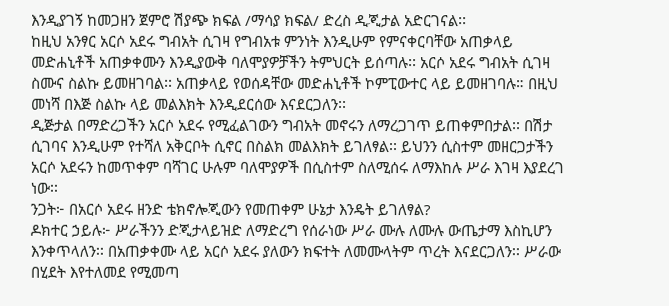እንዲያገኝ ከመጋዘን ጀምሮ ሽያጭ ክፍል /ማሳያ ክፍል/ ድረስ ዲጂታል አድርገናል፡፡
ከዚህ አንፃር አርሶ አደሩ ግብአት ሲገዛ የግብአቱ ምንነት እንዲሁም የምናቀርባቸው አጠቃላይ መድሐኒቶች አጠቃቀሙን እንዲያውቅ ባለሞያዎቻችን ትምህርት ይሰጣሉ፡፡ አርሶ አደሩ ግብአት ሲገዛ ስሙና ስልኩ ይመዘገባል፡፡ አጠቃላይ የወሰዳቸው መድሐኒቶች ኮምፒውተር ላይ ይመዘገባሉ። በዚህ መነሻ በእጅ ስልኩ ላይ መልእክት እንዲደርሰው እናደርጋለን፡፡
ዲጅታል በማድረጋችን አርሶ አደሩ የሚፈልገውን ግብአት መኖሩን ለማረጋገጥ ይጠቀምበታል፡፡ በሽታ ሲገባና እንዲሁም የተሻለ አቅርቦት ሲኖር በስልክ መልእክት ይገለፃል፡፡ ይህንን ሲስተም መዘርጋታችን አርሶ አደሩን ከመጥቀም ባሻገር ሁሉም ባለሞያዎች በሲስተም ስለሚሰሩ ለማእከሉ ሥራ እገዛ እያደረገ ነው፡፡
ንጋት፦ በአርሶ አደሩ ዘንድ ቴክኖሎጂውን የመጠቀም ሁኔታ እንዴት ይገለፃል?
ዶክተር ኃይሉ፦ ሥራችንን ድጂታላይዝድ ለማድረግ የሰራነው ሥራ ሙሉ ለሙሉ ውጤታማ እስኪሆን እንቀጥላለን፡፡ በአጠቃቀሙ ላይ አርሶ አደሩ ያለውን ክፍተት ለመሙላትም ጥረት እናደርጋለን፡፡ ሥራው በሂደት እየተለመደ የሚመጣ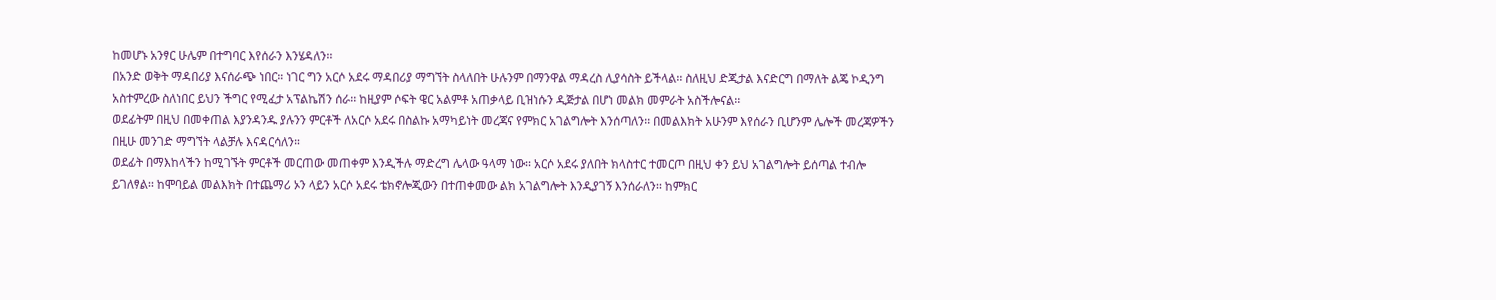ከመሆኑ አንፃር ሁሌም በተግባር እየሰራን እንሄዳለን፡፡
በአንድ ወቅት ማዳበሪያ እናሰራጭ ነበር። ነገር ግን አርሶ አደሩ ማዳበሪያ ማግኘት ስላለበት ሁሉንም በማንዋል ማዳረስ ሊያሳስት ይችላል፡፡ ስለዚህ ድጂታል እናድርግ በማለት ልጄ ኮዲንግ አስተምረው ስለነበር ይህን ችግር የሚፈታ አፕልኬሽን ሰራ፡፡ ከዚያም ሶፍት ዌር አልምቶ አጠቃላይ ቢዝነሱን ዲጅታል በሆነ መልክ መምራት አስችሎናል፡፡
ወደፊትም በዚህ በመቀጠል እያንዳንዱ ያሉንን ምርቶች ለአርሶ አደሩ በስልኩ አማካይነት መረጃና የምክር አገልግሎት እንሰጣለን፡፡ በመልእክት አሁንም እየሰራን ቢሆንም ሌሎች መረጃዎችን በዚሁ መንገድ ማግኘት ላልቻሉ እናዳርሳለን።
ወደፊት በማእከላችን ከሚገኙት ምርቶች መርጠው መጠቀም እንዲችሉ ማድረግ ሌላው ዓላማ ነው፡፡ አርሶ አደሩ ያለበት ክላስተር ተመርጦ በዚህ ቀን ይህ አገልግሎት ይሰጣል ተብሎ ይገለፃል፡፡ ከሞባይል መልእክት በተጨማሪ ኦን ላይን አርሶ አደሩ ቴክኖሎጂውን በተጠቀመው ልክ አገልግሎት እንዲያገኝ እንሰራለን፡፡ ከምክር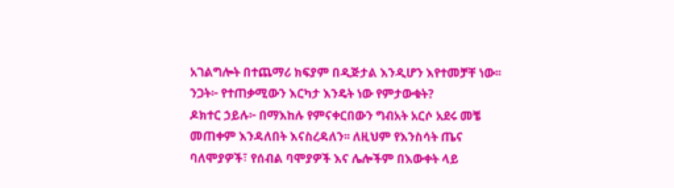አገልግሎት በተጨማሪ ክፍያም በዲጅታል እንዲሆን እየተመቻቸ ነው፡፡
ንጋት፦ የተጠቃሚውን እርካታ እንዴት ነው የምታውቁት?
ዶክተር ኃይሉ፦ በማእከሉ የምናቀርበውን ግብአት አርሶ አደሩ መቼ መጠቀም እንዳለበት እናስረዳለን፡፡ ለዚህም የእንስሳት ጤና ባለሞያዎች፣ የሰብል ባሞያዎች እና ሌሎችም በእውቀት ላይ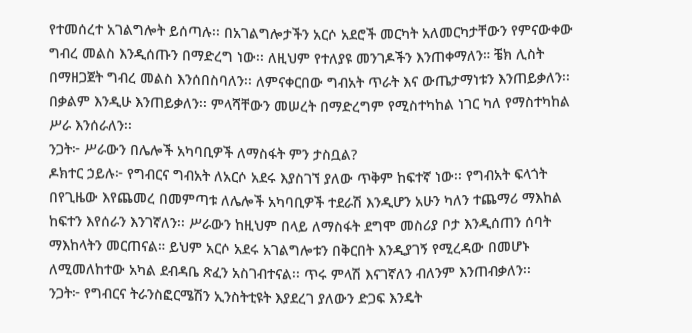የተመሰረተ አገልግሎት ይሰጣሉ፡፡ በአገልግሎታችን አርሶ አደሮች መርካት አለመርካታቸውን የምናውቀው ግብረ መልስ እንዲሰጡን በማድረግ ነው፡፡ ለዚህም የተለያዩ መንገዶችን እንጠቀማለን። ቼክ ሊስት በማዘጋጀት ግብረ መልስ እንሰበስባለን፡፡ ለምናቀርበው ግብአት ጥራት እና ውጤታማነቱን እንጠይቃለን፡፡ በቃልም እንዲሁ እንጠይቃለን፡፡ ምላሻቸውን መሠረት በማድረግም የሚስተካከል ነገር ካለ የማስተካከል ሥራ እንሰራለን፡፡
ንጋት፦ ሥራውን በሌሎች አካባቢዎች ለማስፋት ምን ታስቧል?
ዶክተር ኃይሉ፦ የግብርና ግብአት ለአርሶ አደሩ እያስገኘ ያለው ጥቅም ከፍተኛ ነው፡፡ የግብአት ፍላጎት በየጊዜው እየጨመረ በመምጣቱ ለሌሎች አካባቢዎች ተደራሽ እንዲሆን አሁን ካለን ተጨማሪ ማእከል ከፍተን እየሰራን እንገኛለን፡፡ ሥራውን ከዚህም በላይ ለማስፋት ደግሞ መስሪያ ቦታ እንዲሰጠን ሰባት ማእከላትን መርጠናል። ይህም አርሶ አደሩ አገልግሎቱን በቅርበት እንዲያገኝ የሚረዳው በመሆኑ ለሚመለከተው አካል ደብዳቤ ጽፈን አስገብተናል፡፡ ጥሩ ምላሽ እናገኛለን ብለንም እንጠብቃለን፡፡
ንጋት፦ የግብርና ትራንስፎርሜሽን ኢንስትቲዩት እያደረገ ያለውን ድጋፍ እንዴት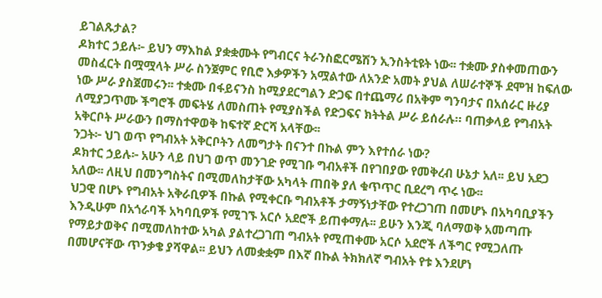ይገልጹታል?
ዶክተር ኃይሉ፦ ይህን ማእከል ያቋቋሙት የግብርና ትራንስፎርሜሽን ኢንስትቲዩት ነው፡፡ ተቋሙ ያስቀመጠውን መስፈርት በሟሟላት ሥራ ስንጀምር የቢሮ እቃዎችን አሟልተው ለአንድ አመት ያህል ለሠራተኞች ደሞዝ ከፍለው ነው ሥራ ያስጀመሩን፡፡ ተቋሙ በፋይናንስ ከሚያደርግልን ድጋፍ በተጨማሪ በአቅም ግንባታና በአሰራር ዙሪያ ለሚያጋጥሙ ችግሮች መፍትሄ ለመስጠት የሚያስችል የድጋፍና ክትትል ሥራ ይሰራሉ። ባጠቃላይ የግብአት አቅርቦት ሥራውን በማስተዋወቅ ከፍተኛ ድርሻ አላቸው፡፡
ንጋት፦ ህገ ወጥ የግብአት አቅርቦትን ለመግታት በናንተ በኩል ምን እየተሰራ ነው?
ዶክተር ኃይሉ፦ አሁን ላይ በህገ ወጥ መንገድ የሚገቡ ግብአቶች በየገበያው የመቅረብ ሁኔታ አለ፡፡ ይህ አደጋ አለው፡፡ ለዚህ በመንግስትና በሚመለከታቸው አካላት ጠበቅ ያለ ቁጥጥር ቢደረግ ጥሩ ነው፡፡
ህጋዊ በሆኑ የግብአት አቅራቢዎች በኩል የሚቀርቡ ግብአቶች ታማኝነታቸው የተረጋገጠ በመሆኑ በአካባቢያችን እንዲሁም በአጎራባች አካባቢዎች የሚገኙ አርሶ አደሮች ይጠቀማሉ፡፡ ይሁን እንጂ ባለማወቅ አመጣጡ የማይታወቅና በሚመለከተው አካል ያልተረጋገጠ ግብአት የሚጠቀሙ አርሶ አደሮች ለችግር የሚጋለጡ በመሆናቸው ጥንቃቄ ያሻዋል፡፡ ይህን ለመቋቋም በእኛ በኩል ትክክለኛ ግብአት የቱ እንደሆነ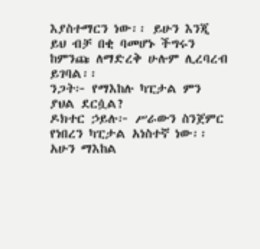እያስተማርን ነው፡፡ ይሁን እንጂ ይህ ብቻ በቂ ባመሆኑ ችግሩን ከምንጩ ለማድረቅ ሁሉም ሊረባረብ ይገባል፡፡
ንጋት፦ የማእከሉ ካፒታል ምን ያህል ደርሷል?
ዶክተር ኃይሉ፦ ሥራውን ስንጀምር የነበረን ካፒታል አነስተኛ ነው፡፡ አሁን ማእከል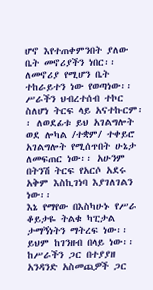ሆኖ እየተጠቀምንበት ያለው ቤት መኖሪያችን ነበር፡፡ ለመኖሪያ የሚሆን ቤት ተከራይተን ነው የወጣነው፡፡ ሥራችን ህብረተሰብ ተኮር ስለሆነ ትርፍ ላይ አናተኩርም፡፡ ለወደፊቱ ይህ አገልግሎት ወደ ሎካል /ተቋም/ ተቀይሮ አገልግሎት የሚሰጥበት ሁኔታ ለመፍጠር ነው፡፡ አሁንም በትንሽ ትርፍ የአርሶ አደሩ አቅም እስኪገነባ እያገለገልን ነው፡፡
እኔ የማየው በእስካሁኑ የሥራ ቆይታዬ ትልቁ ካፒታል ታማኝነትን ማትረፍ ነው፡፡ ይህም ከገንዘብ በላይ ነው፡፡ ከሥራችን ጋር በተያያዘ አንዳንድ አስመጪዎች ጋር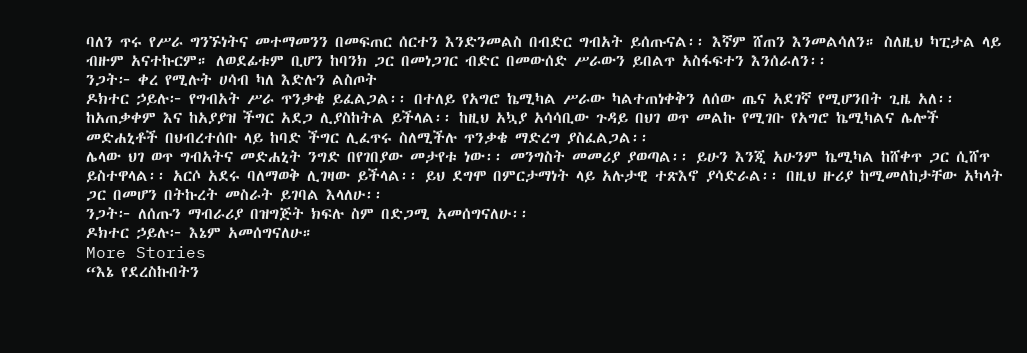ባለን ጥሩ የሥራ ግንኙነትና መተማመንን በመፍጠር ሰርተን እንድንመልስ በብድር ግብአት ይሰጡናል፡፡ እኛም ሸጠን እንመልሳለን። ስለዚህ ካፒታል ላይ ብዙም አናተኩርም። ለወደፊቱም ቢሆን ከባንክ ጋር በመነጋገር ብድር በመውሰድ ሥራውን ይበልጥ አስፋፍተን እንሰራለን፡፡
ንጋት፦ ቀረ የሚሉት ሀሳብ ካለ እድሉን ልስጦት
ዶክተር ኃይሉ፦ የግብአት ሥራ ጥንቃቄ ይፈልጋል፡፡ በተለይ የአግሮ ኬሚካል ሥራው ካልተጠነቀቅን ለሰው ጤና አደገኛ የሚሆንበት ጊዜ አለ፡፡ ከአጠቃቀም እና ከአያያዝ ችግር አደጋ ሊያስከትል ይችላል፡፡ ከዚህ አኳያ አሳሳቢው ጉዳይ በህገ ወጥ መልኩ የሚገቡ የአግሮ ኬሚካልና ሌሎች መድሐኒቶች በህብረተሰቡ ላይ ከባድ ችግር ሊፈጥሩ ስለሚችሉ ጥንቃቄ ማድረግ ያስፈልጋል፡፡
ሌላው ህገ ወጥ ግብአትና መድሐኒት ንግድ በየገበያው መታየቱ ነው፡፡ መንግስት መመሪያ ያወጣል፡፡ ይሁን እንጂ አሁንም ኬሚካል ከሸቀጥ ጋር ሲሸጥ ይስተዋላል፡፡ አርሶ አደሩ ባለማወቅ ሊገዛው ይችላል፡፡ ይህ ደግሞ በምርታማነት ላይ አሉታዊ ተጽእኖ ያሳድራል፡፡ በዚህ ዙሪያ ከሚመለከታቸው አካላት ጋር በመሆን በትኩረት መስራት ይገባል እላለሁ፡፡
ንጋት፦ ለሰጡን ማብራሪያ በዝግጅት ክፍሉ ስም በድጋሚ አመሰግናለሁ፡፡
ዶክተር ኃይሉ፦ እኔም አመሰግናለሁ።
More Stories
“እኔ የደረስኩበትን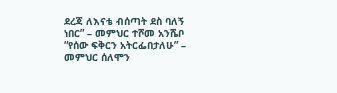ደረጃ ለእናቴ ብሰጣት ደስ ባለኝ ነበር” – መምህር ተሾመ አንሼቦ
“የሰው ፍቅርን አትርፌበታለሁ” – መምህር ሰለሞን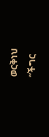ወርቅነህ
“ችግር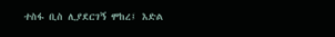ተስፋ ቢስ ሊያደርገኝ ሞከረ፤ እድል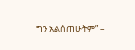ግን አልሰጠሁትም” –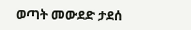ወጣት መውደድ ታደሰ